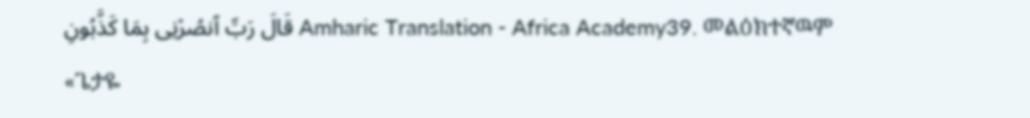قَالَ رَبِّ ٱنصُرْنِى بِمَا كَذَّبُونِ Amharic Translation - Africa Academy39. መልዕክተኛዉም «ጌታዬ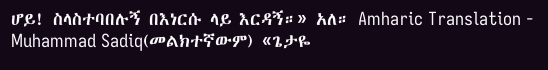ሆይ! ስላስተባበሉኝ በእነርሱ ላይ እርዳኝ።» አለ። Amharic Translation - Muhammad Sadiq(መልክተኛውም) «ጌታዬ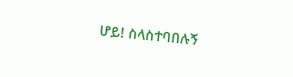ሆይ! ስላስተባበሉኝ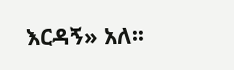እርዳኝ» አለ፡፡